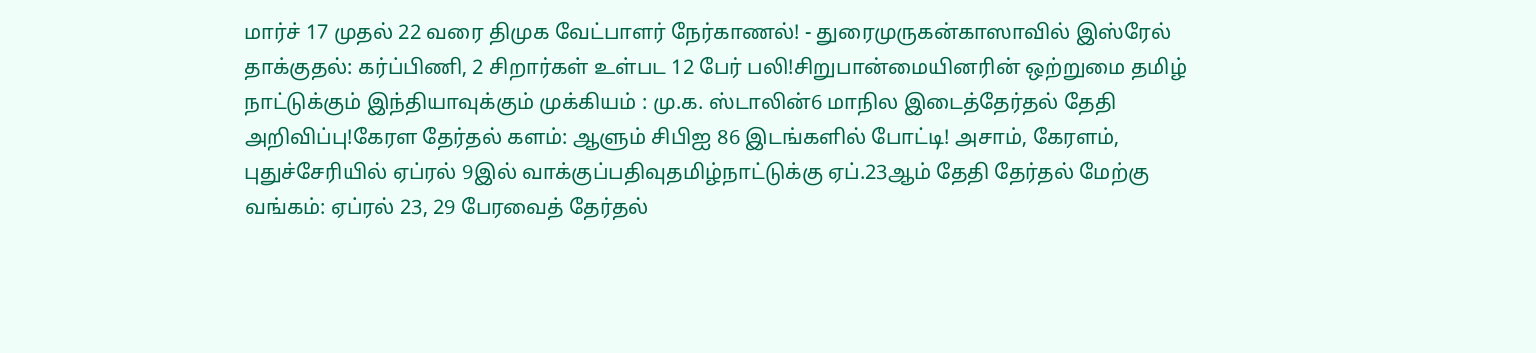மார்ச் 17 முதல் 22 வரை திமுக வேட்பாளர் நேர்காணல்! - துரைமுருகன்காஸாவில் இஸ்ரேல் தாக்குதல்: கர்ப்பிணி, 2 சிறார்கள் உள்பட 12 பேர் பலி!சிறுபான்மையினரின் ஒற்றுமை தமிழ் நாட்டுக்கும் இந்தியாவுக்கும் முக்கியம் : மு.க. ஸ்டாலின்6 மாநில இடைத்தேர்தல் தேதி அறிவிப்பு!கேரள தேர்தல் களம்: ஆளும் சிபிஐ 86 இடங்களில் போட்டி! அசாம், கேரளம், புதுச்சேரியில் ஏப்ரல் 9இல் வாக்குப்பதிவுதமிழ்நாட்டுக்கு ஏப்.23ஆம் தேதி தேர்தல் மேற்கு வங்கம்: ஏப்ரல் 23, 29 பேரவைத் தேர்தல்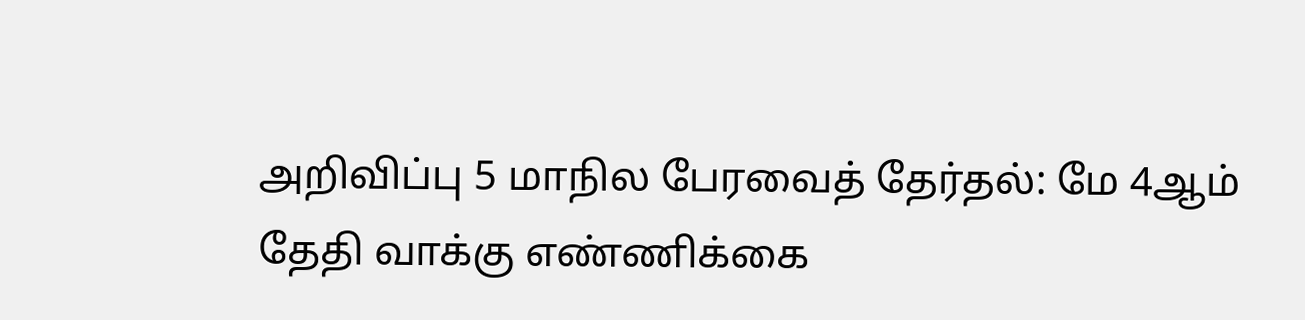அறிவிப்பு 5 மாநில பேரவைத் தேர்தல்: மே 4ஆம் தேதி வாக்கு எண்ணிக்கை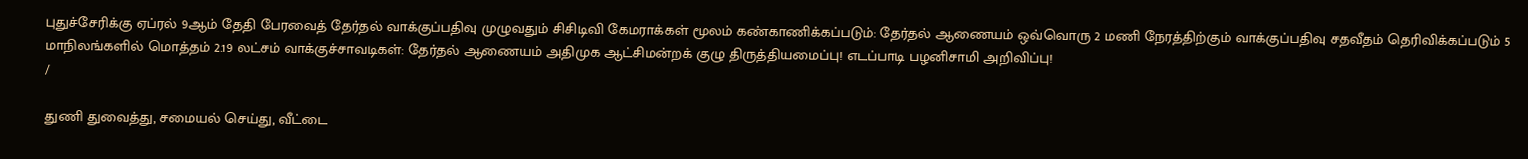புதுச்சேரிக்கு ஏப்ரல் 9ஆம் தேதி பேரவைத் தேர்தல் வாக்குப்பதிவு முழுவதும் சிசிடிவி கேமராக்கள் மூலம் கண்காணிக்கப்படும்: தேர்தல் ஆணையம் ஒவ்வொரு 2 மணி நேரத்திற்கும் வாக்குப்பதிவு சதவீதம் தெரிவிக்கப்படும் 5 மாநிலங்களில் மொத்தம் 2.19 லட்சம் வாக்குச்சாவடிகள்: தேர்தல் ஆணையம் அதிமுக ஆட்சிமன்றக் குழு திருத்தியமைப்பு! எடப்பாடி பழனிசாமி அறிவிப்பு!
/

துணி துவைத்து, சமையல் செய்து, வீட்டை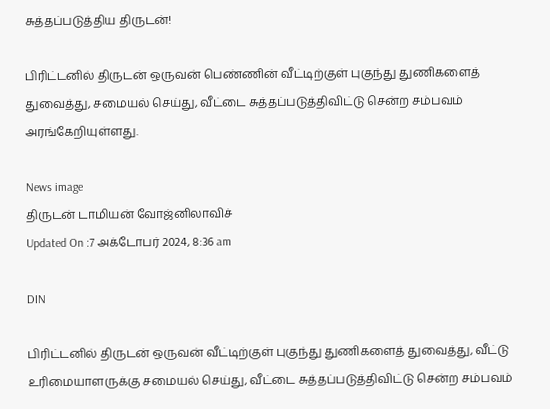சுத்தப்படுத்திய திருடன்!

பிரிட்டனில் திருடன் ஒருவன் பெண்ணின் வீட்டிற்குள் புகுந்து துணிகளைத் துவைத்து, சமையல் செய்து, வீட்டை சுத்தப்படுத்திவிட்டு சென்ற சம்பவம் அரங்கேறியுள்ளது.

News image
திருடன் டாமியன் வோஜ்னிலாவிச்
Updated On :7 அக்டோபர் 2024, 8:36 am

DIN

பிரிட்டனில் திருடன் ஒருவன் வீட்டிற்குள் புகுந்து துணிகளைத் துவைத்து, வீட்டு உரிமையாளருக்கு சமையல் செய்து, வீட்டை சுத்தப்படுத்திவிட்டு சென்ற சம்பவம்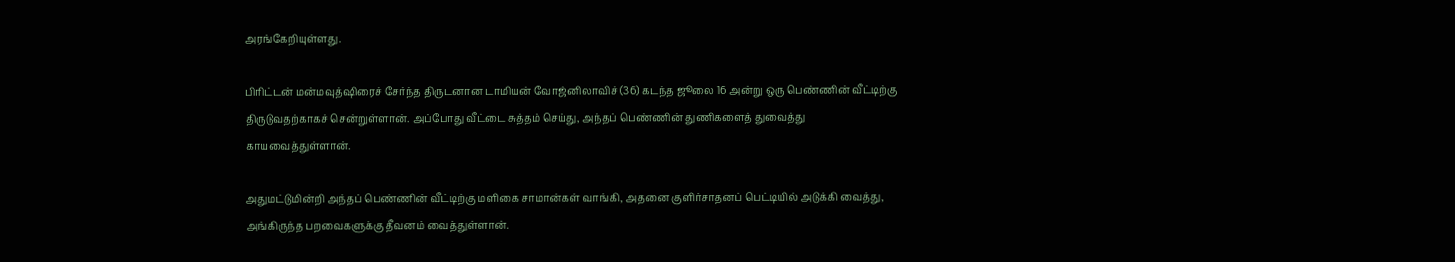அரங்கேறியுள்ளது.

பிரிட்டன் மன்மவுத்ஷிரைச் சேர்ந்த திருடனான டாமியன் வோஜ்னிலாவிச் (36) கடந்த ஜூலை 16 அன்று ஒரு பெண்ணின் வீட்டிற்கு திருடுவதற்காகச் சென்றுள்ளான். அப்போது வீட்டை சுத்தம் செய்து, அந்தப் பெண்ணின் துணிகளைத் துவைத்து காயவைத்துள்ளான்.

அதுமட்டுமின்றி அந்தப் பெண்ணின் வீட்டிற்கு மளிகை சாமான்கள் வாங்கி, அதனை குளிர்சாதனப் பெட்டியில் அடுக்கி வைத்து, அங்கிருந்த பறவைகளுக்கு தீவனம் வைத்துள்ளான்.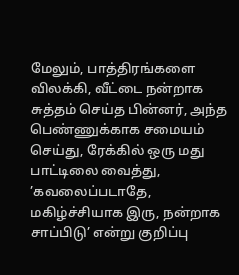மேலும், பாத்திரங்களை விலக்கி, வீட்டை நன்றாக சுத்தம் செய்த பின்னர், அந்த பெண்ணுக்காக சமையம் செய்து, ரேக்கில் ஒரு மது பாட்டிலை வைத்து, ’கவலைப்படாதே, மகிழ்ச்சியாக இரு, நன்றாக சாப்பிடு’ என்று குறிப்பு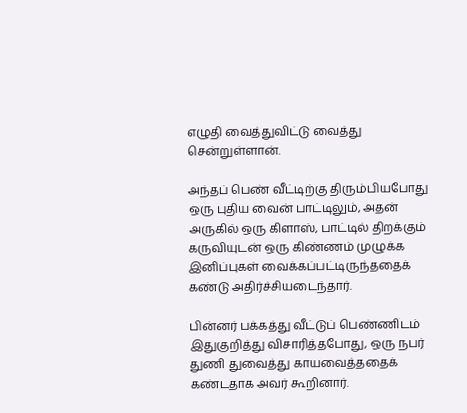எழுதி வைத்துவிட்டு வைத்து சென்றுள்ளான்.

அந்தப் பெண் வீட்டிற்கு திரும்பியபோது ஒரு புதிய வைன் பாட்டிலும், அதன் அருகில் ஒரு கிளாஸ், பாட்டில் திறக்கும் கருவியுடன் ஒரு கிண்ணம் முழுக்க இனிப்புகள் வைக்கப்பட்டிருந்ததைக் கண்டு அதிர்ச்சியடைந்தார்.

பின்னர் பக்கத்து வீட்டுப் பெண்ணிடம் இதுகுறித்து விசாரித்தபோது, ஒரு நபர் துணி துவைத்து காயவைத்ததைக் கண்டதாக அவர் கூறினார்.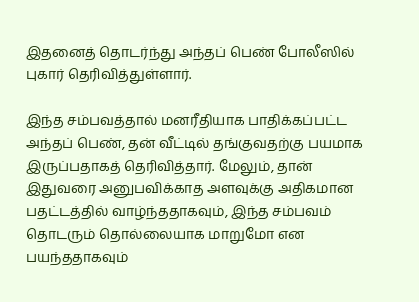இதனைத் தொடர்ந்து அந்தப் பெண் போலீஸில் புகார் தெரிவித்துள்ளார்.

இந்த சம்பவத்தால் மனரீதியாக பாதிக்கப்பட்ட அந்தப் பெண், தன் வீட்டில் தங்குவதற்கு பயமாக இருப்பதாகத் தெரிவித்தார். மேலும், தான் இதுவரை அனுபவிக்காத அளவுக்கு அதிகமான பதட்டத்தில் வாழ்ந்ததாகவும், இந்த சம்பவம் தொடரும் தொல்லையாக மாறுமோ என பயந்ததாகவும்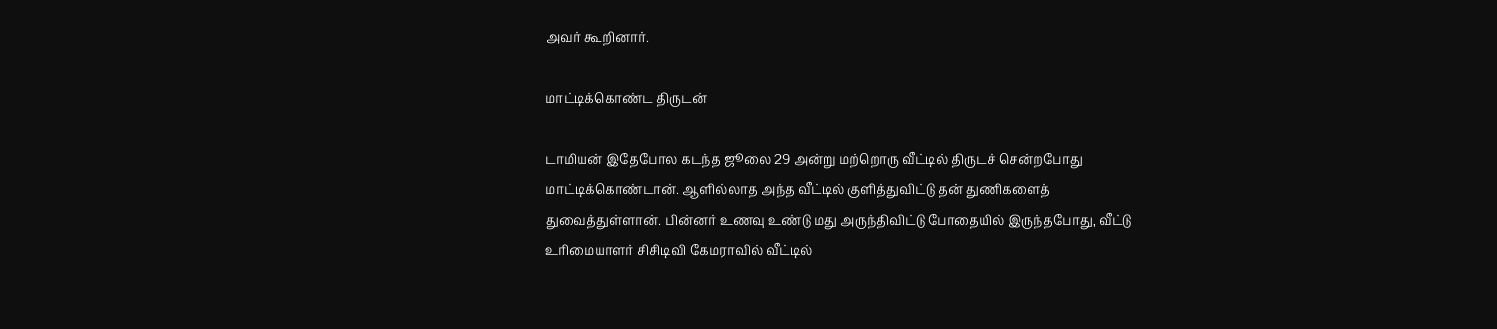அவர் கூறினார்.

மாட்டிக்கொண்ட திருடன்

டாமியன் இதேபோல கடந்த ஜூலை 29 அன்று மற்றொரு வீட்டில் திருடச் சென்றபோது மாட்டிக்கொண்டான். ஆளில்லாத அந்த வீட்டில் குளித்துவிட்டு தன் துணிகளைத் துவைத்துள்ளான். பின்னர் உணவு உண்டு மது அருந்திவிட்டு போதையில் இருந்தபோது, வீட்டு உரிமையாளர் சிசிடிவி கேமராவில் வீட்டில்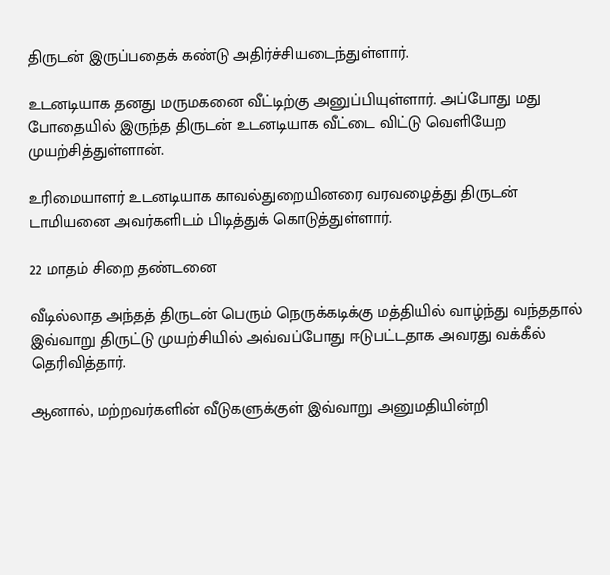திருடன் இருப்பதைக் கண்டு அதிர்ச்சியடைந்துள்ளார்.

உடனடியாக தனது மருமகனை வீட்டிற்கு அனுப்பியுள்ளார். அப்போது மது போதையில் இருந்த திருடன் உடனடியாக வீட்டை விட்டு வெளியேற முயற்சித்துள்ளான்.

உரிமையாளர் உடனடியாக காவல்துறையினரை வரவழைத்து திருடன் டாமியனை அவர்களிடம் பிடித்துக் கொடுத்துள்ளார்.

22 மாதம் சிறை தண்டனை

வீடில்லாத அந்தத் திருடன் பெரும் நெருக்கடிக்கு மத்தியில் வாழ்ந்து வந்ததால் இவ்வாறு திருட்டு முயற்சியில் அவ்வப்போது ஈடுபட்டதாக அவரது வக்கீல் தெரிவித்தார்.

ஆனால், மற்றவர்களின் வீடுகளுக்குள் இவ்வாறு அனுமதியின்றி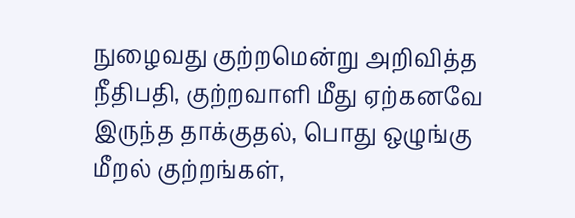நுழைவது குற்றமென்று அறிவித்த நீதிபதி, குற்றவாளி மீது ஏற்கனவே இருந்த தாக்குதல், பொது ஒழுங்கு மீறல் குற்றங்கள்,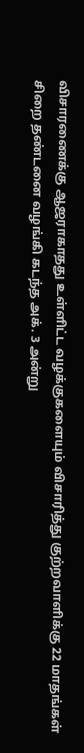விசாரணைக்கு ஆஜராகாதது உள்ளிட்ட வழக்குகளையும் விசாரித்து குற்றவாளிக்கு 22 மாதங்கள் சிறை தண்டனை வழங்கி கடந்த அக். 3 அன்று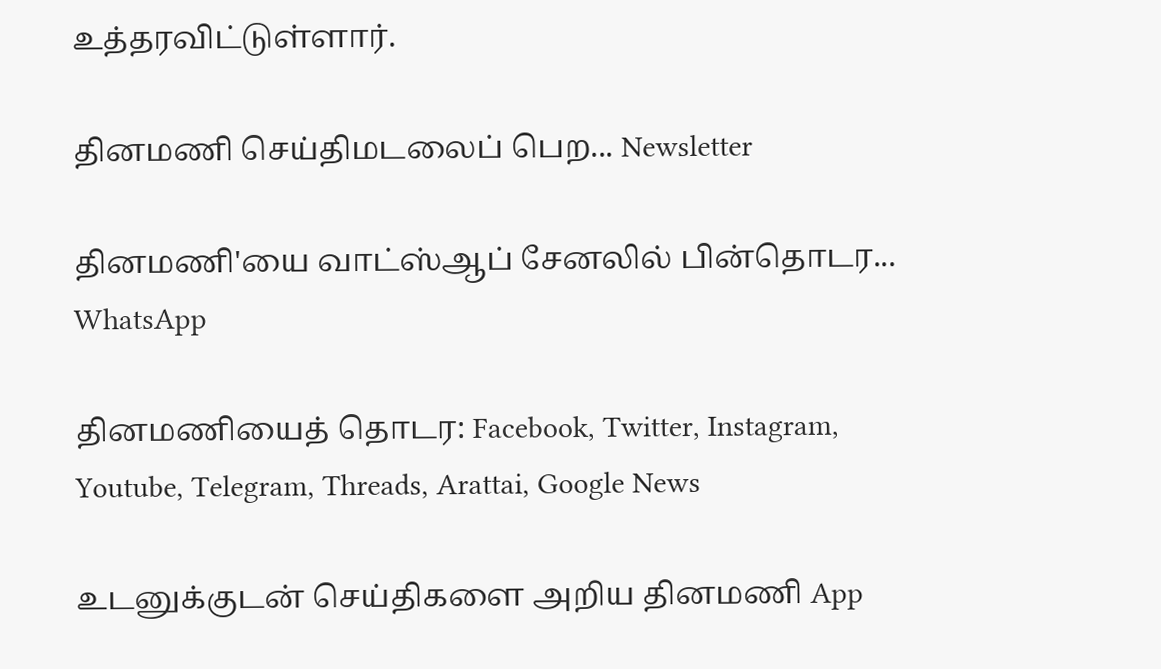உத்தரவிட்டுள்ளார்.

தினமணி செய்திமடலைப் பெற... Newsletter

தினமணி'யை வாட்ஸ்ஆப் சேனலில் பின்தொடர... WhatsApp

தினமணியைத் தொடர: Facebook, Twitter, Instagram, Youtube, Telegram, Threads, Arattai, Google News

உடனுக்குடன் செய்திகளை அறிய தினமணி App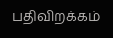பதிவிறக்கம்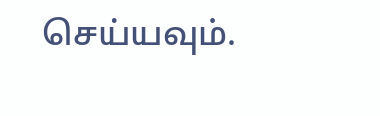செய்யவும்.